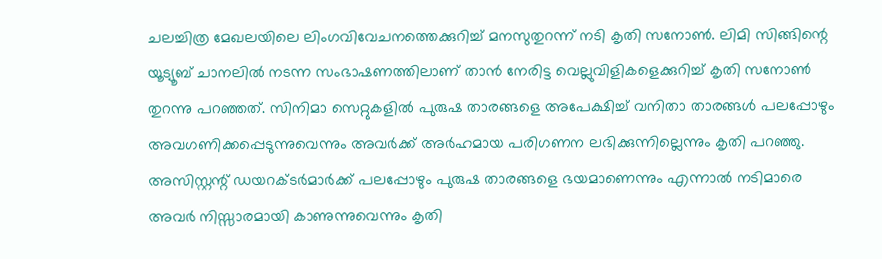ചലച്ചിത്ര മേഖലയിലെ ലിംഗവിവേചനത്തെക്കുറിച്ച് മനസുതുറന്ന് നടി കൃതി സനോൺ. ലിമി സിങ്ങിന്റെ യൂട്യൂബ് ചാനലിൽ നടന്ന സംഭാഷണത്തിലാണ് താൻ നേരിട്ട വെല്ലുവിളികളെക്കുറിച്ച് കൃതി സനോൺ തുറന്നു പറഞ്ഞത്. സിനിമാ സെറ്റുകളിൽ പുരുഷ താരങ്ങളെ അപേക്ഷിച്ച് വനിതാ താരങ്ങൾ പലപ്പോഴും അവഗണിക്കപ്പെടുന്നുവെന്നും അവർക്ക് അർഹമായ പരിഗണന ലഭിക്കുന്നില്ലെന്നും കൃതി പറഞ്ഞു. അസിസ്റ്റന്റ് ഡയറക്ടർമാർക്ക് പലപ്പോഴും പുരുഷ താരങ്ങളെ ഭയമാണെന്നും എന്നാൽ നടിമാരെ അവർ നിസ്സാരമായി കാണുന്നുവെന്നും കൃതി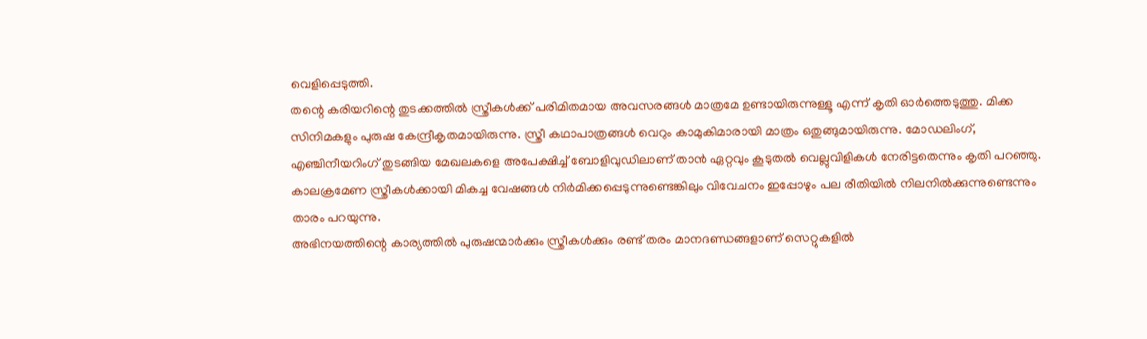വെളിപ്പെടുത്തി.
തന്റെ കരിയറിന്റെ തുടക്കത്തിൽ സ്ത്രീകൾക്ക് പരിമിതമായ അവസരങ്ങൾ മാത്രമേ ഉണ്ടായിരുന്നുള്ളൂ എന്ന് കൃതി ഓർത്തെടുത്തു. മിക്ക സിനിമകളും പുരുഷ കേന്ദ്രീകൃതമായിരുന്നു. സ്ത്രീ കഥാപാത്രങ്ങൾ വെറും കാമുകിമാരായി മാത്രം ഒതുങ്ങുമായിരുന്നു. മോഡലിംഗ്, എഞ്ചിനീയറിംഗ് തുടങ്ങിയ മേഖലകളെ അപേക്ഷിച്ച് ബോളിവുഡിലാണ് താൻ ഏറ്റവും കൂടുതൽ വെല്ലുവിളികൾ നേരിട്ടതെന്നും കൃതി പറഞ്ഞു. കാലക്രമേണ സ്ത്രീകൾക്കായി മികച്ച വേഷങ്ങൾ നിർമിക്കപ്പെടുന്നുണ്ടെങ്കിലും വിവേചനം ഇപ്പോഴും പല രീതിയിൽ നിലനിൽക്കുന്നുണ്ടെന്നും താരം പറയുന്നു.
അഭിനയത്തിന്റെ കാര്യത്തിൽ പുരുഷന്മാർക്കും സ്ത്രീകൾക്കും രണ്ട് തരം മാനദണ്ഡങ്ങളാണ് സെറ്റുകളിൽ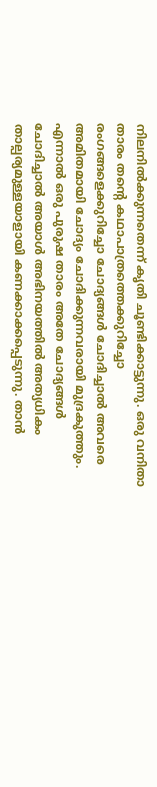നിലനിൽക്കുന്നതെന്ന് കൃതി ചൂണ്ടിക്കാട്ടുന്നു. ഒരു വനിതാ താരം തന്റെ കഥാപാത്രത്തെക്കുറിച്ചോ രംഗങ്ങളെക്കുറിച്ചോ ചോദ്യങ്ങൾ ചോദിച്ചാൽ അവരെ അമിതമായി ചോദ്യം ചോദിക്കുന്നവരായി മുദ്രകുത്തും. എന്നാൽ ഒരു പുരുഷ താരം അതേ ചോദ്യങ്ങൾ ചോദിച്ചാൽ അയാൾ അഭിനയത്തിൽ അത്യധികം താല്പര്യമുള്ളയാളായി കണക്കാക്കപ്പെടുന്നു. താൻ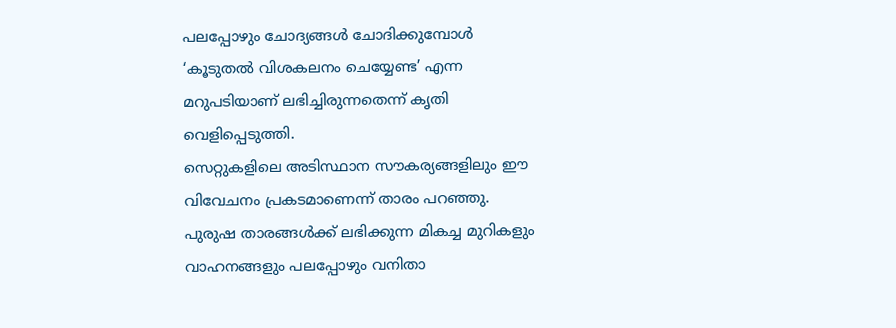പലപ്പോഴും ചോദ്യങ്ങൾ ചോദിക്കുമ്പോൾ ‘കൂടുതൽ വിശകലനം ചെയ്യേണ്ട’ എന്ന മറുപടിയാണ് ലഭിച്ചിരുന്നതെന്ന് കൃതി വെളിപ്പെടുത്തി.
സെറ്റുകളിലെ അടിസ്ഥാന സൗകര്യങ്ങളിലും ഈ വിവേചനം പ്രകടമാണെന്ന് താരം പറഞ്ഞു. പുരുഷ താരങ്ങൾക്ക് ലഭിക്കുന്ന മികച്ച മുറികളും വാഹനങ്ങളും പലപ്പോഴും വനിതാ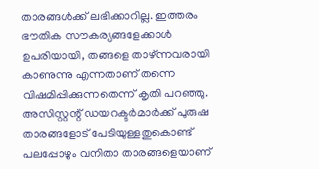താരങ്ങൾക്ക് ലഭിക്കാറില്ല. ഇത്തരം ഭൗതിക സൗകര്യങ്ങളേക്കാൾ ഉപരിയായി, തങ്ങളെ താഴ്ന്നവരായി കാണുന്നു എന്നതാണ് തന്നെ വിഷമിപ്പിക്കുന്നതെന്ന് കൃതി പറഞ്ഞു. അസിസ്റ്റന്റ് ഡയറക്ടർമാർക്ക് പുരുഷ താരങ്ങളോട് പേടിയുള്ളതുകൊണ്ട് പലപ്പോഴും വനിതാ താരങ്ങളെയാണ്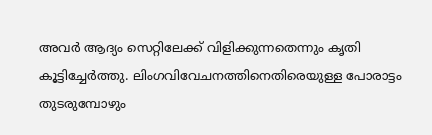അവർ ആദ്യം സെറ്റിലേക്ക് വിളിക്കുന്നതെന്നും കൃതി കൂട്ടിച്ചേർത്തു. ലിംഗവിവേചനത്തിനെതിരെയുള്ള പോരാട്ടം തുടരുമ്പോഴും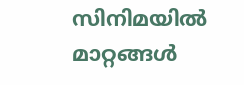സിനിമയിൽ മാറ്റങ്ങൾ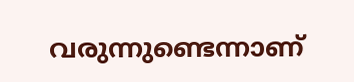വരുന്നുണ്ടെന്നാണ്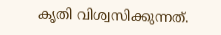കൃതി വിശ്വസിക്കുന്നത്.